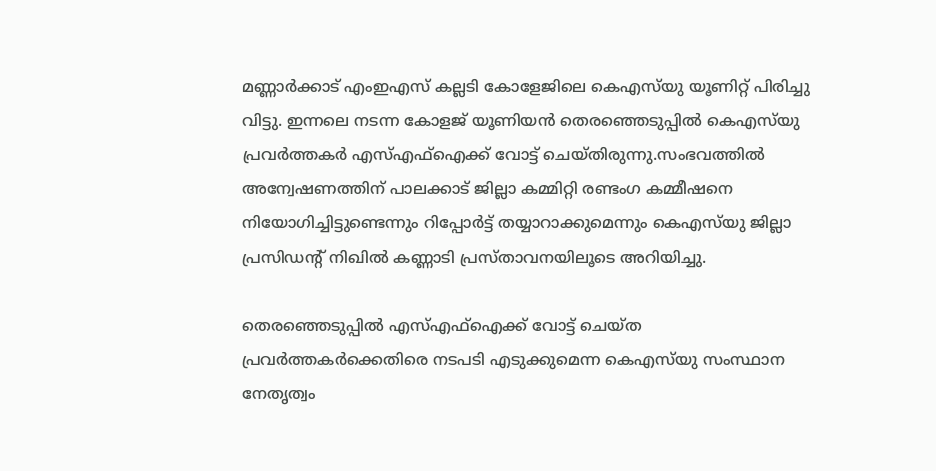മണ്ണാർക്കാട് എംഇഎസ് കല്ലടി കോളേജിലെ കെഎസ്‍യു യൂണിറ്റ് പിരിച്ചു വിട്ടു. ഇന്നലെ നടന്ന കോളജ് യൂണിയന്‍ തെരഞ്ഞെടുപ്പില്‍ കെഎസ്‍യു പ്രവര്‍ത്തകര്‍ എസ്‌എഫ്‌ഐക്ക് വോട്ട് ചെയ്തിരുന്നു.സംഭവത്തില്‍ അന്വേഷണത്തിന് പാലക്കാട് ജില്ലാ കമ്മിറ്റി രണ്ടംഗ കമ്മീഷനെ നിയോഗിച്ചിട്ടുണ്ടെന്നും റിപ്പോര്‍ട്ട് തയ്യാറാക്കുമെന്നും കെഎസ്‍യു ജില്ലാ പ്രസിഡന്‍റ് നിഖില്‍ കണ്ണാടി പ്രസ്താവനയിലൂടെ അറിയിച്ചു.

തെരഞ്ഞെടുപ്പില്‍ എസ്‌എഫ്‌ഐക്ക് വോട്ട് ചെയ്ത പ്രവർത്തകർക്കെതിരെ നടപടി എടുക്കുമെന്ന കെഎസ്‍യു സംസ്ഥാന നേതൃത്വം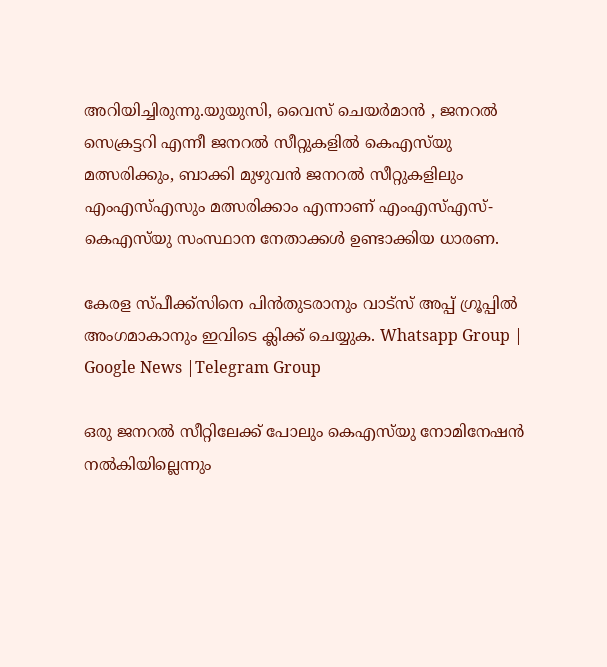അറിയിച്ചിരുന്നു.യുയുസി, വൈസ് ചെയർമാൻ , ജനറല്‍ സെക്രട്ടറി എന്നീ ജനറല്‍ സീറ്റുകളില്‍ കെഎസ്‍യു മത്സരിക്കും, ബാക്കി മുഴുവൻ ജനറല്‍ സീറ്റുകളിലും എംഎസ്‌എസും മത്സരിക്കാം എന്നാണ് എംഎസ്‌എസ്-കെഎസ്‍യു സംസ്ഥാന നേതാക്കള്‍ ഉണ്ടാക്കിയ ധാരണ.

കേരള സ്പീക്ക്സിനെ പിൻതുടരാനും വാട്സ് അപ്പ് ഗ്രൂപ്പിൽ അംഗമാകാനും ഇവിടെ ക്ലിക്ക് ചെയ്യുക. Whatsapp Group | Google News |Telegram Group

ഒരു ജനറല്‍ സീറ്റിലേക്ക് പോലും കെഎസ്‍യു നോമിനേഷൻ നല്‍കിയില്ലെന്നും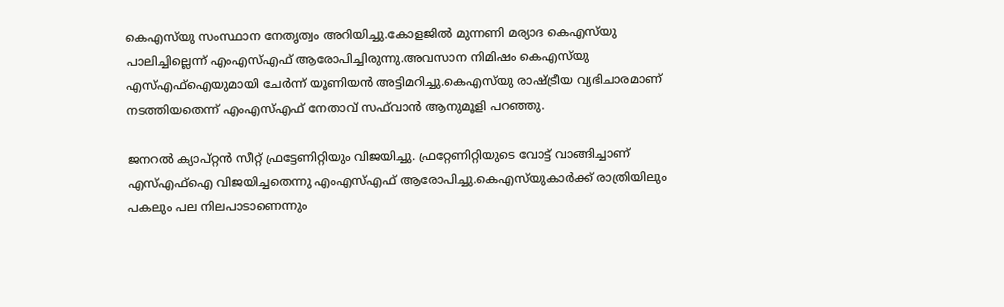കെഎസ്‍യു സംസ്ഥാന നേതൃത്വം അറിയിച്ചു.കോളജില്‍ മുന്നണി മര്യാദ കെഎസ്‌യു പാലിച്ചില്ലെന്ന് എംഎസ്‌എഫ് ആരോപിച്ചിരുന്നു.അവസാന നിമിഷം കെഎസ്‌യു എസ്‌എഫ്‌ഐയുമായി ചേർന്ന് യൂണിയൻ അട്ടിമറിച്ചു.കെഎസ്‌യു രാഷ്ട്രീയ വ്യഭിചാരമാണ് നടത്തിയതെന്ന് എംഎസ്‌എഫ് നേതാവ് സഫ്‌വാൻ ആനുമൂളി പറഞ്ഞു.

ജനറല്‍ ക്യാപ്റ്റൻ സീറ്റ് ഫ്രട്ടേണിറ്റിയും വിജയിച്ചു. ഫ്രറ്റേണിറ്റിയുടെ വോട്ട് വാങ്ങിച്ചാണ് എസ്‌എഫ്‌ഐ വിജയിച്ചതെന്നു എംഎസ്‌എഫ് ആരോപിച്ചു.കെഎസ്‌യുകാർക്ക് രാത്രിയിലും പകലും പല നിലപാടാണെന്നും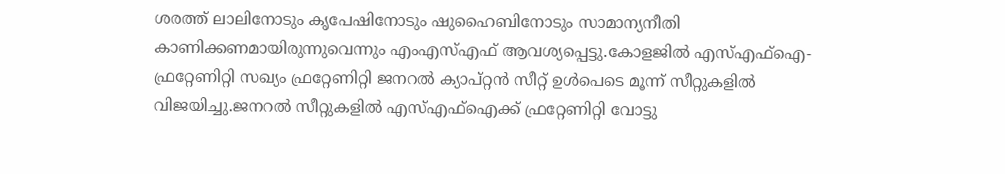ശരത്ത് ലാലിനോടും കൃപേഷിനോടും ഷുഹൈബിനോടും സാമാന്യനീതി കാണിക്കണമായിരുന്നുവെന്നും എംഎസ്‌എഫ് ആവശ്യപ്പെട്ടു.കോളജില്‍ എസ്‌എഫ്‌ഐ- ഫ്രറ്റേണിറ്റി സഖ്യം ഫ്രറ്റേണിറ്റി ജനറല്‍ ക്യാപ്റ്റൻ സീറ്റ് ഉള്‍പെടെ മൂന്ന് സീറ്റുകളില്‍ വിജയിച്ചു.ജനറല്‍ സീറ്റുകളില്‍ എസ്‌എഫ്‌ഐക്ക് ഫ്രറ്റേണിറ്റി വോട്ടു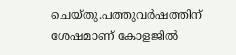ചെയ്തു.പത്തുവർഷത്തിന് ശേഷമാണ് കോളജില്‍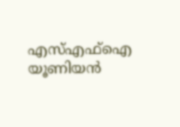എസ്‌എഫ്‌ഐ യൂണിയൻ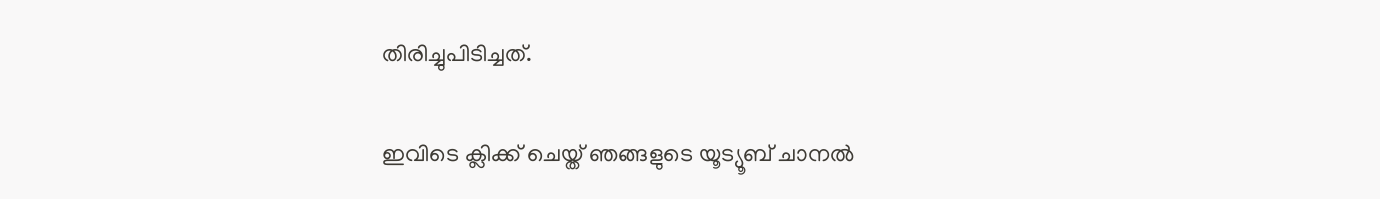തിരിച്ചുപിടിച്ചത്.

ഇവിടെ ക്ലിക്ക് ചെയ്ത് ഞങ്ങളുടെ യൂട്യൂബ് ചാനൽ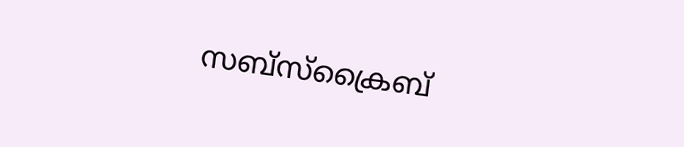സബ്സ്ക്രൈബ്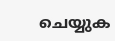ചെയ്യുക